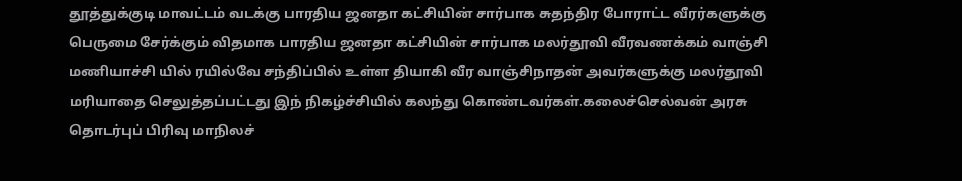தூத்துக்குடி மாவட்டம் வடக்கு பாரதிய ஜனதா கட்சியின் சார்பாக சுதந்திர போராட்ட வீரர்களுக்கு பெருமை சேர்க்கும் விதமாக பாரதிய ஜனதா கட்சியின் சார்பாக மலர்தூவி வீரவணக்கம் வாஞ்சி மணியாச்சி யில் ரயில்வே சந்திப்பில் உள்ள தியாகி வீர வாஞ்சிநாதன் அவர்களுக்கு மலர்தூவி மரியாதை செலுத்தப்பட்டது இந் நிகழ்ச்சியில் கலந்து கொண்டவர்கள்.கலைச்செல்வன் அரசு தொடர்புப் பிரிவு மாநிலச்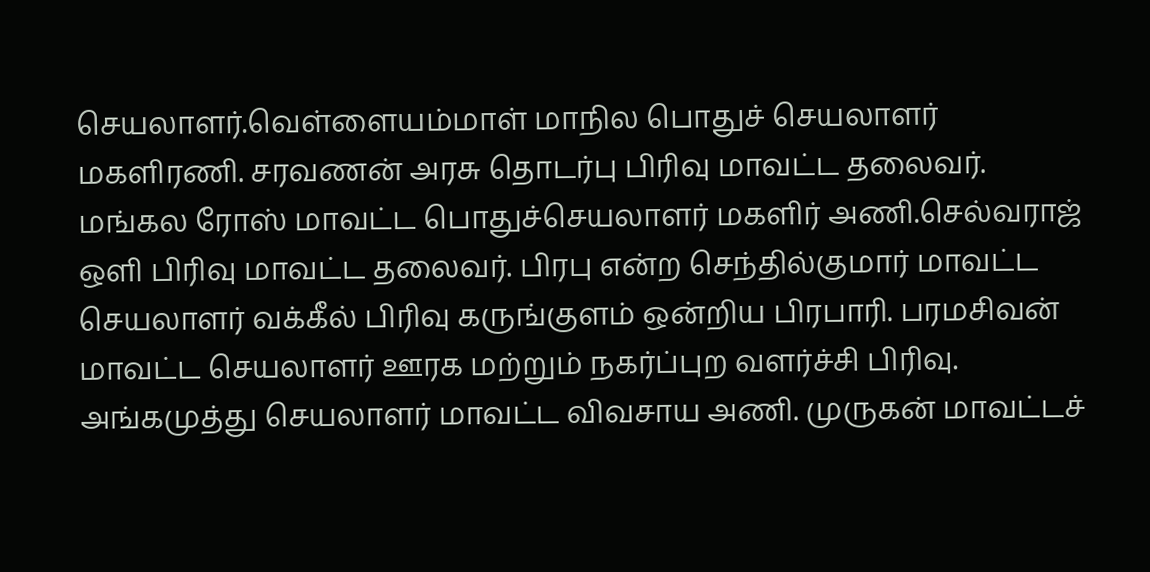செயலாளர்.வெள்ளையம்மாள் மாநில பொதுச் செயலாளர் மகளிரணி. சரவணன் அரசு தொடர்பு பிரிவு மாவட்ட தலைவர். மங்கல ரோஸ் மாவட்ட பொதுச்செயலாளர் மகளிர் அணி.செல்வராஜ் ஒளி பிரிவு மாவட்ட தலைவர். பிரபு என்ற செந்தில்குமார் மாவட்ட செயலாளர் வக்கீல் பிரிவு கருங்குளம் ஒன்றிய பிரபாரி. பரமசிவன் மாவட்ட செயலாளர் ஊரக மற்றும் நகர்ப்புற வளர்ச்சி பிரிவு. அங்கமுத்து செயலாளர் மாவட்ட விவசாய அணி. முருகன் மாவட்டச்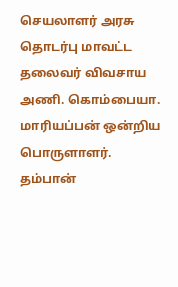செயலாளர் அரசு தொடர்பு மாவட்ட தலைவர் விவசாய அணி. கொம்பையா. மாரியப்பன் ஒன்றிய பொருளாளர். தம்பான்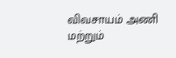விவசாயம் அணி மற்றும்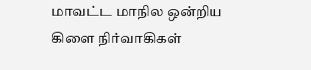மாவட்ட மாநில ஒன்றிய கிளை நிர்வாகிகள்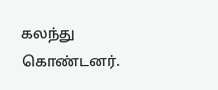கலந்து கொண்டனர்.